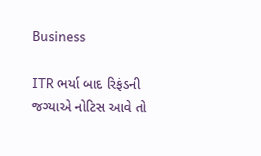Business

ITR ભર્યા બાદ રિફંડની જગ્યાએ નોટિસ આવે તો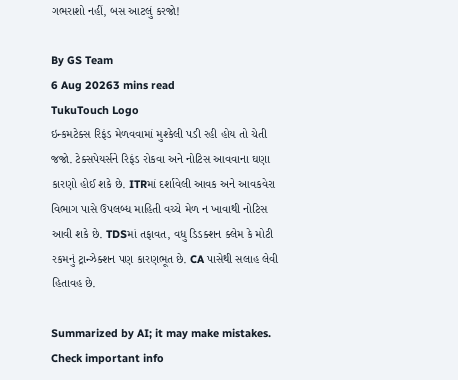ગભરાશો નહીં, બસ આટલું કરજો!

By GS Team
6 Aug 20263 mins read
TukuTouch Logo
ઇન્કમટેક્સ રિફંડ મેળવવામાં મુશ્કેલી પડી રહી હોય તો ચેતી જજો. ટેક્સપેયર્સને રિફંડ રોકવા અને નોટિસ આવવાના ઘણા કારણો હોઈ શકે છે. ITRમાં દર્શાવેલી આવક અને આવકવેરા વિભાગ પાસે ઉપલબ્ધ માહિતી વચ્ચે મેળ ન ખાવાથી નોટિસ આવી શકે છે. TDSમાં તફાવત, વધુ ડિડક્શન ક્લેમ કે મોટી રકમનું ટ્રાન્ઝેક્શન પણ કારણભૂત છે. CA પાસેથી સલાહ લેવી હિતાવહ છે.

Summarized by AI; it may make mistakes. Check important info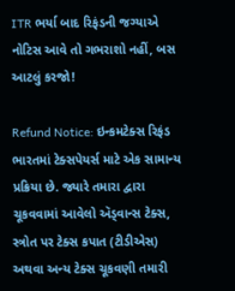ITR ભર્યા બાદ રિફંડની જગ્યાએ નોટિસ આવે તો ગભરાશો નહીં, બસ આટલું કરજો!

Refund Notice: ઇન્કમટેક્સ રિફંડ ભારતમાં ટેક્સપેયર્સ માટે એક સામાન્ય પ્રક્રિયા છે. જ્યારે તમારા દ્વારા ચૂકવવામાં આવેલો ઍડ્વાન્સ ટેક્સ, સ્ત્રોત પર ટેક્સ કપાત (ટીડીએસ) અથવા અન્ય ટેક્સ ચૂકવણી તમારી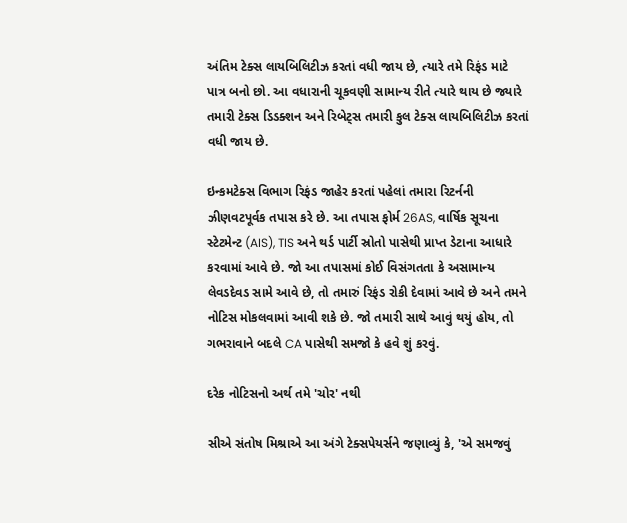અંતિમ ટેક્સ લાયબિલિટીઝ કરતાં વધી જાય છે, ત્યારે તમે રિફંડ માટે પાત્ર બનો છો. આ વધારાની ચૂકવણી સામાન્ય રીતે ત્યારે થાય છે જ્યારે તમારી ટેક્સ ડિડક્શન અને રિબેટ્સ તમારી કુલ ટેક્સ લાયબિલિટીઝ કરતાં વધી જાય છે.

ઇન્કમટેક્સ વિભાગ રિફંડ જાહેર કરતાં પહેલાં તમારા રિટર્નની ઝીણવટપૂર્વક તપાસ કરે છે. આ તપાસ ફોર્મ 26AS, વાર્ષિક સૂચના સ્ટેટમેન્ટ (AIS), TIS અને થર્ડ પાર્ટી સ્રોતો પાસેથી પ્રાપ્ત ડેટાના આધારે કરવામાં આવે છે. જો આ તપાસમાં કોઈ વિસંગતતા કે અસામાન્ય લેવડદેવડ સામે આવે છે, તો તમારું રિફંડ રોકી દેવામાં આવે છે અને તમને નોટિસ મોકલવામાં આવી શકે છે. જો તમારી સાથે આવું થયું હોય, તો ગભરાવાને બદલે CA પાસેથી સમજો કે હવે શું કરવું.

દરેક નોટિસનો અર્થ તમે 'ચોર' નથી

સીએ સંતોષ મિશ્રાએ આ અંગે ટેક્સપેયર્સને જણાવ્યું કે, 'એ સમજવું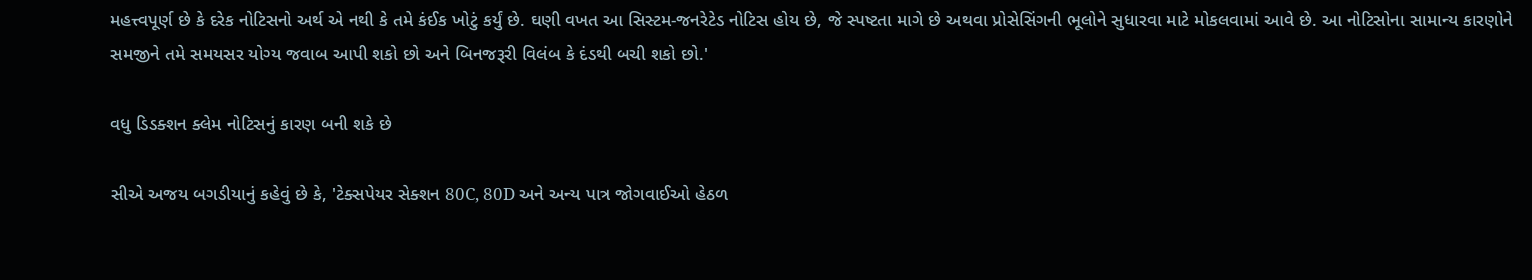મહત્ત્વપૂર્ણ છે કે દરેક નોટિસનો અર્થ એ નથી કે તમે કંઈક ખોટું કર્યું છે. ઘણી વખત આ સિસ્ટમ-જનરેટેડ નોટિસ હોય છે, જે સ્પષ્ટતા માગે છે અથવા પ્રોસેસિંગની ભૂલોને સુધારવા માટે મોકલવામાં આવે છે. આ નોટિસોના સામાન્ય કારણોને સમજીને તમે સમયસર યોગ્ય જવાબ આપી શકો છો અને બિનજરૂરી વિલંબ કે દંડથી બચી શકો છો.'

વધુ ડિડક્શન ક્લેમ નોટિસનું કારણ બની શકે છે

સીએ અજય બગડીયાનું કહેવું છે કે, 'ટેક્સપેયર સેક્શન 80C, 80D અને અન્ય પાત્ર જોગવાઈઓ હેઠળ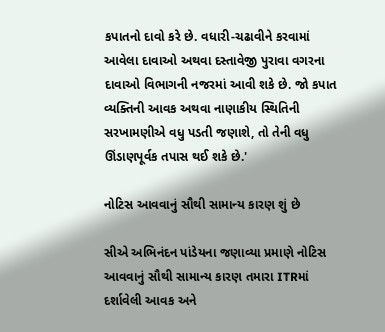કપાતનો દાવો કરે છે. વધારી-ચઢાવીને કરવામાં આવેલા દાવાઓ અથવા દસ્તાવેજી પુરાવા વગરના દાવાઓ વિભાગની નજરમાં આવી શકે છે. જો કપાત વ્યક્તિની આવક અથવા નાણાકીય સ્થિતિની સરખામણીએ વધુ પડતી જણાશે, તો તેની વધુ ઊંડાણપૂર્વક તપાસ થઈ શકે છે.'

નોટિસ આવવાનું સૌથી સામાન્ય કારણ શું છે

સીએ અભિનંદન પાંડેયના જણાવ્યા પ્રમાણે નોટિસ આવવાનું સૌથી સામાન્ય કારણ તમારા ITRમાં દર્શાવેલી આવક અને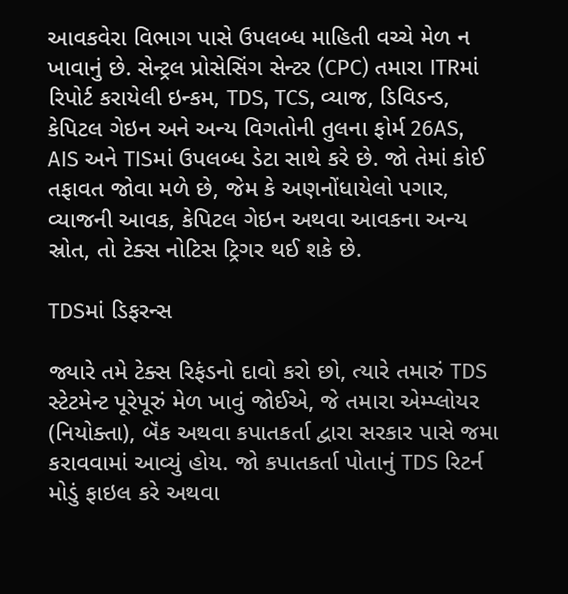આવકવેરા વિભાગ પાસે ઉપલબ્ધ માહિતી વચ્ચે મેળ ન ખાવાનું છે. સેન્ટ્રલ પ્રોસેસિંગ સેન્ટર (CPC) તમારા ITRમાં રિપોર્ટ કરાયેલી ઇન્કમ, TDS, TCS, વ્યાજ, ડિવિડન્ડ, કેપિટલ ગેઇન અને અન્ય વિગતોની તુલના ફોર્મ 26AS, AIS અને TISમાં ઉપલબ્ધ ડેટા સાથે કરે છે. જો તેમાં કોઈ તફાવત જોવા મળે છે, જેમ કે અણનોંધાયેલો પગાર, વ્યાજની આવક, કેપિટલ ગેઇન અથવા આવકના અન્ય સ્રોત, તો ટેક્સ નોટિસ ટ્રિગર થઈ શકે છે.

TDSમાં ડિફરન્સ

જ્યારે તમે ટેક્સ રિફંડનો દાવો કરો છો, ત્યારે તમારું TDS સ્ટેટમેન્ટ પૂરેપૂરું મેળ ખાવું જોઈએ, જે તમારા એમ્પ્લોયર (નિયોક્તા), બૅંક અથવા કપાતકર્તા દ્વારા સરકાર પાસે જમા કરાવવામાં આવ્યું હોય. જો કપાતકર્તા પોતાનું TDS રિટર્ન મોડું ફાઇલ કરે અથવા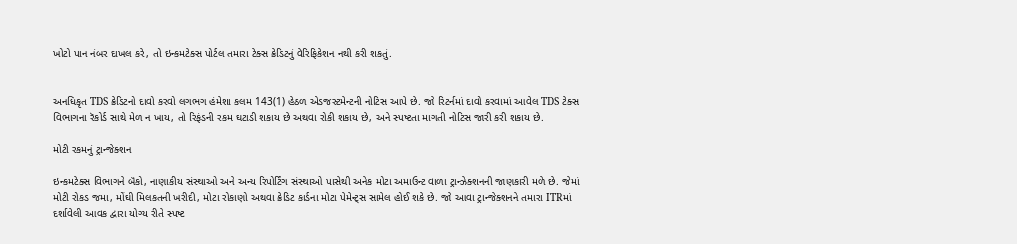ખોટો પાન નંબર દાખલ કરે, તો ઇન્કમટેક્સ પોર્ટલ તમારા ટેક્સ ક્રેડિટનું વેરિફિકેશન નથી કરી શકતું.


અનધિકૃત TDS ક્રેડિટનો દાવો કરવો લગભગ હંમેશા કલમ 143(1) હેઠળ એડજસ્ટમેન્ટની નોટિસ આપે છે. જો રિટર્નમાં દાવો કરવામાં આવેલ TDS ટેક્સ વિભાગના રૅકોર્ડ સાથે મેળ ન ખાય, તો રિફંડની રકમ ઘટાડી શકાય છે અથવા રોકી શકાય છે, અને સ્પષ્ટતા માગતી નોટિસ જારી કરી શકાય છે.

મોટી રકમનું ટ્રાન્જેક્શન

ઇન્કમટેક્સ વિભાગને બૅંકો, નાણાકીય સંસ્થાઓ અને અન્ય રિપોર્ટિંગ સંસ્થાઓ પાસેથી અનેક મોટા અમાઉન્ટ વાળા ટ્રાન્ઝેક્શનની જાણકારી મળે છે. જેમાં મોટી રોકડ જમા, મોંઘી મિલકતની ખરીદી, મોટા રોકાણો અથવા ક્રેડિટ કાર્ડના મોટા પેમેન્ટ્સ સામેલ હોઈ શકે છે. જો આવા ટ્રાન્જેક્શનને તમારા ITRમાં દર્શાવેલી આવક દ્વારા યોગ્ય રીતે સ્પષ્ટ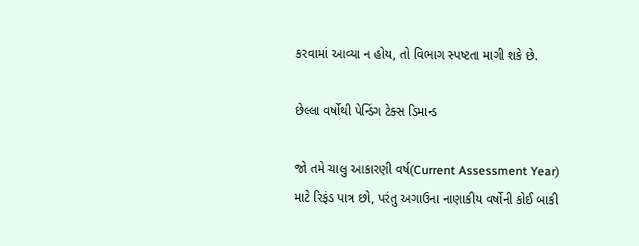કરવામાં આવ્યા ન હોય, તો વિભાગ સ્પષ્ટતા માગી શકે છે.

છેલ્લા વર્ષોથી પેન્ડિંગ ટેક્સ ડિમાન્ડ

જો તમે ચાલુ આકારણી વર્ષ(Current Assessment Year) માટે રિફંડ પાત્ર છો, પરંતુ અગાઉના નાણાકીય વર્ષોની કોઈ બાકી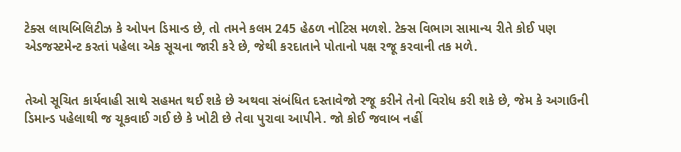ટેક્સ લાયબિલિટીઝ કે ઓપન ડિમાન્ડ છે, તો તમને કલમ 245 હેઠળ નોટિસ મળશે. ટેક્સ વિભાગ સામાન્ય રીતે કોઈ પણ એડજસ્ટમેન્ટ કરતાં પહેલા એક સૂચના જારી કરે છે, જેથી કરદાતાને પોતાનો પક્ષ રજૂ કરવાની તક મળે.


તેઓ સૂચિત કાર્યવાહી સાથે સહમત થઈ શકે છે અથવા સંબંધિત દસ્તાવેજો રજૂ કરીને તેનો વિરોધ કરી શકે છે, જેમ કે અગાઉની ડિમાન્ડ પહેલાથી જ ચૂકવાઈ ગઈ છે કે ખોટી છે તેવા પુરાવા આપીને. જો કોઈ જવાબ નહીં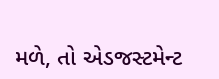મળે, તો એડજસ્ટમેન્ટ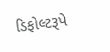ડિફોલ્ટરૂપે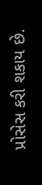પ્રોસેસ કરી શકાય છે.